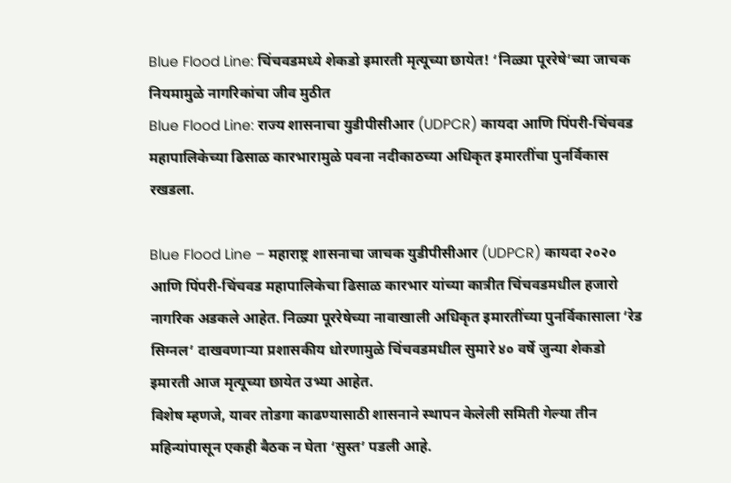Blue Flood Line: चिंचवडमध्ये शेकडो इमारती मृत्यूच्या छायेत! ‘निळ्या पूररेषे’च्या जाचक नियमामुळे नागरिकांचा जीव मुठीत
Blue Flood Line: राज्य शासनाचा युडीपीसीआर (UDPCR) कायदा आणि पिंपरी-चिंचवड महापालिकेच्या ढिसाळ कारभारामुळे पवना नदीकाठच्या अधिकृत इमारतींचा पुनर्विकास रखडला.

Blue Flood Line – महाराष्ट्र शासनाचा जाचक युडीपीसीआर (UDPCR) कायदा २०२० आणि पिंपरी-चिंचवड महापालिकेचा ढिसाळ कारभार यांच्या कात्रीत चिंचवडमधील हजारो नागरिक अडकले आहेत. निळ्या पूररेषेच्या नावाखाली अधिकृत इमारतींच्या पुनर्विकासाला ‘रेड सिग्नल’ दाखवणाऱ्या प्रशासकीय धोरणामुळे चिंचवडमधील सुमारे ४० वर्षे जुन्या शेकडो इमारती आज मृत्यूच्या छायेत उभ्या आहेत.
विशेष म्हणजे, यावर तोडगा काढण्यासाठी शासनाने स्थापन केलेली समिती गेल्या तीन महिन्यांपासून एकही बैठक न घेता ‘सुस्त’ पडली आहे.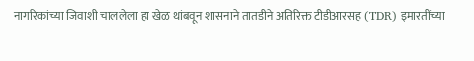नागरिकांच्या जिवाशी चाललेला हा खेळ थांबवून शासनाने तातडीने अतिरिक्त टीडीआरसह (TDR) इमारतींच्या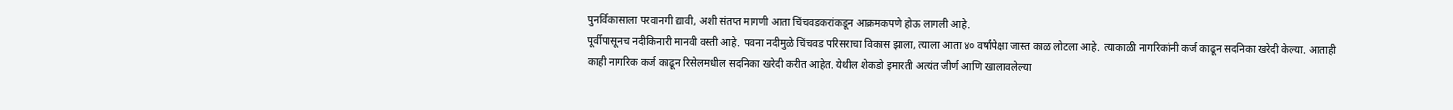पुनर्विकासाला परवानगी द्यावी, अशी संतप्त मागणी आता चिंचवडकरांकडून आक्रमकपणे होऊ लागली आहे.
पूर्वीपासूनच नदीकिनारी मानवी वस्ती आहे. पवना नदीमुळे चिंचवड परिसराचा विकास झाला, त्याला आता ४० वर्षांपेक्षा जास्त काळ लोटला आहे. त्याकाळी नागरिकांनी कर्ज काढून सदनिका खरेदी केल्या. आताही काही नागरिक कर्ज काढून रिसेलमधील सदनिका खरेदी करीत आहेत. येथील शेकडो इमारती अत्यंत जीर्ण आणि खालावलेल्या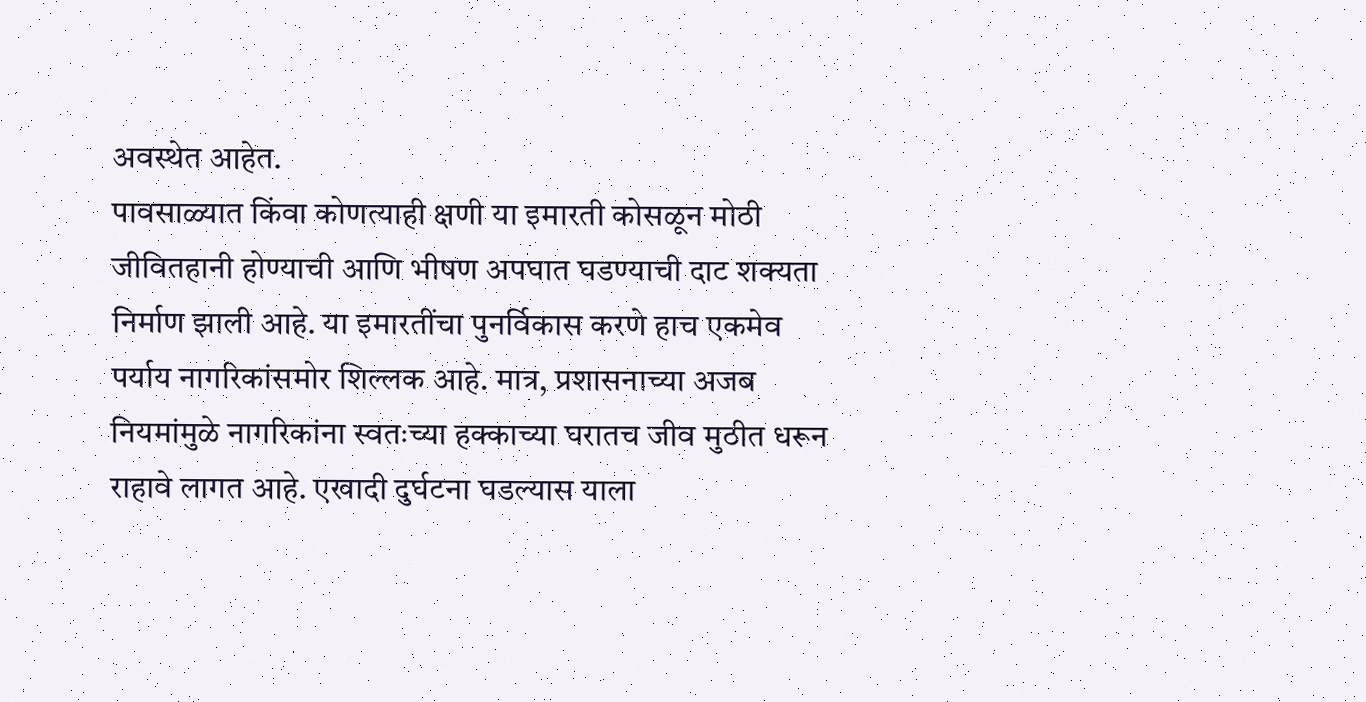अवस्थेत आहेत.
पावसाळ्यात किंवा कोणत्याही क्षणी या इमारती कोसळून मोठी जीवितहानी होण्याची आणि भीषण अपघात घडण्याची दाट शक्यता निर्माण झाली आहे. या इमारतींचा पुनर्विकास करणे हाच एकमेव पर्याय नागरिकांसमोर शिल्लक आहे. मात्र, प्रशासनाच्या अजब नियमांमुळे नागरिकांना स्वतःच्या हक्काच्या घरातच जीव मुठीत धरून राहावे लागत आहे. एखादी दुर्घटना घडल्यास याला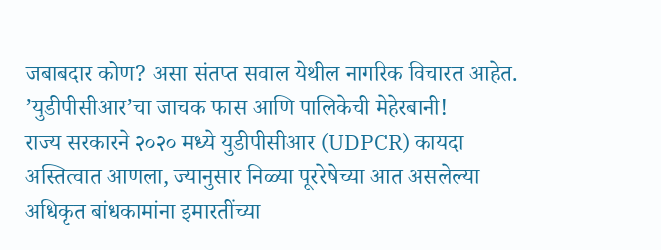जबाबदार कोण? असा संतप्त सवाल येथील नागरिक विचारत आहेत.
’युडीपीसीआर’चा जाचक फास आणि पालिकेची मेहेरबानी!
राज्य सरकारने २०२० मध्ये युडीपीसीआर (UDPCR) कायदा अस्तित्वात आणला, ज्यानुसार निळ्या पूररेषेच्या आत असलेल्या अधिकृत बांधकामांना इमारतींच्या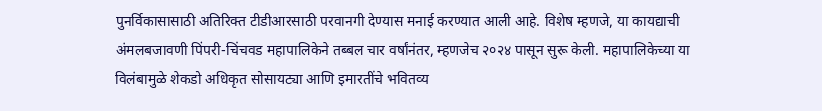पुनर्विकासासाठी अतिरिक्त टीडीआरसाठी परवानगी देण्यास मनाई करण्यात आली आहे. विशेष म्हणजे, या कायद्याची अंमलबजावणी पिंपरी-चिंचवड महापालिकेने तब्बल चार वर्षांनंतर, म्हणजेच २०२४ पासून सुरू केली. महापालिकेच्या या विलंबामुळे शेकडो अधिकृत सोसायट्या आणि इमारतींचे भवितव्य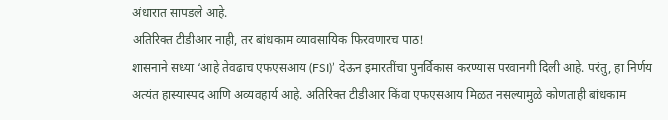अंधारात सापडले आहे.
अतिरिक्त टीडीआर नाही, तर बांधकाम व्यावसायिक फिरवणारच पाठ!
शासनाने सध्या ‘आहे तेवढाच एफएसआय (FSI)’ देऊन इमारतींचा पुनर्विकास करण्यास परवानगी दिली आहे. परंतु, हा निर्णय अत्यंत हास्यास्पद आणि अव्यवहार्य आहे. अतिरिक्त टीडीआर किंवा एफएसआय मिळत नसल्यामुळे कोणताही बांधकाम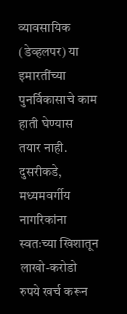व्यावसायिक (डेव्हलपर) या इमारतींच्या पुनर्विकासाचे काम हाती घेण्यास तयार नाही.
दुसरीकडे, मध्यमवर्गीय नागरिकांना स्वतःच्या खिशातून लाखो-करोडो रुपये खर्च करून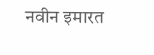नवीन इमारत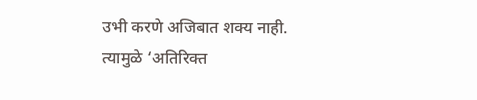उभी करणे अजिबात शक्य नाही. त्यामुळे ‘अतिरिक्त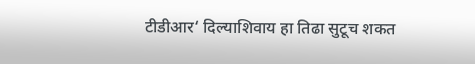टीडीआर‘ दिल्याशिवाय हा तिढा सुटूच शकत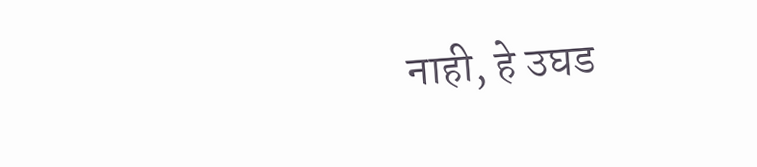नाही, हे उघड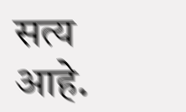सत्य आहे.